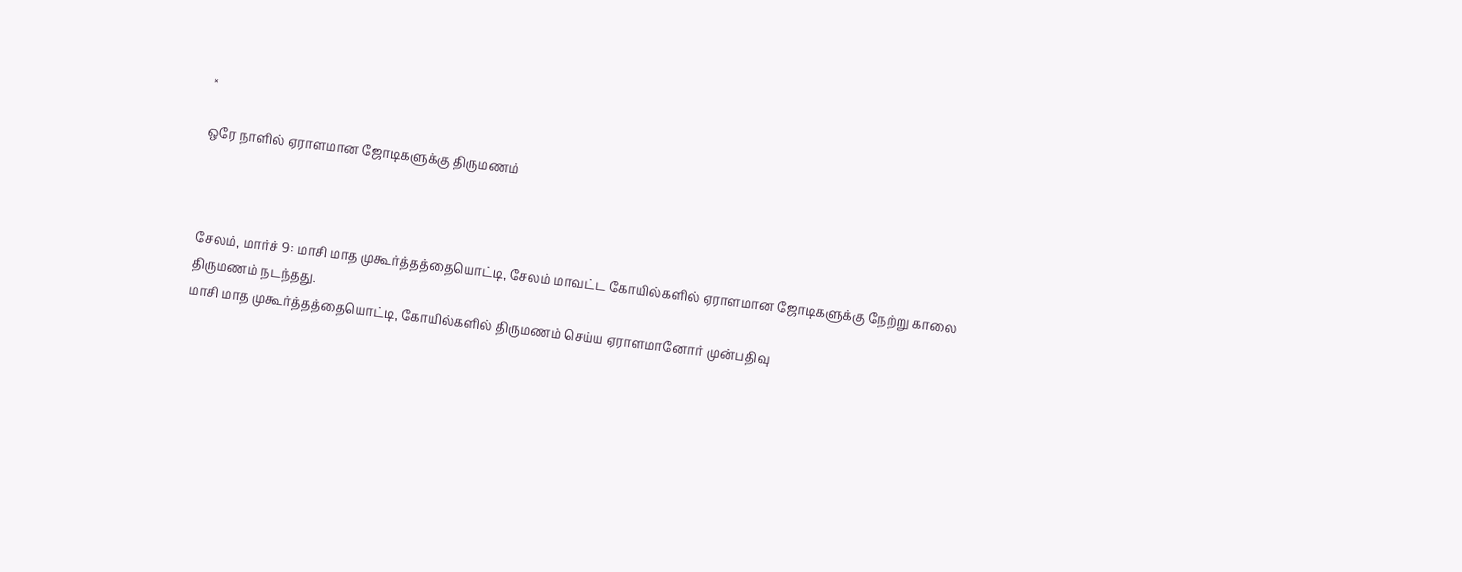×

ஒரே நாளில் ஏராளமான ஜோடிகளுக்கு திருமணம்



சேலம், மார்ச் 9: மாசி மாத முகூர்த்தத்தையொட்டி, சேலம் மாவட்ட கோயில்களில் ஏராளமான ஜோடிகளுக்கு நேற்று காலை திருமணம் நடந்தது.
மாசி மாத முகூர்த்தத்தையொட்டி, கோயில்களில் திருமணம் செய்ய ஏராளமானோர் முன்பதிவு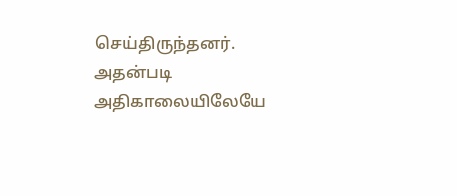செய்திருந்தனர். அதன்படி அதிகாலையிலேயே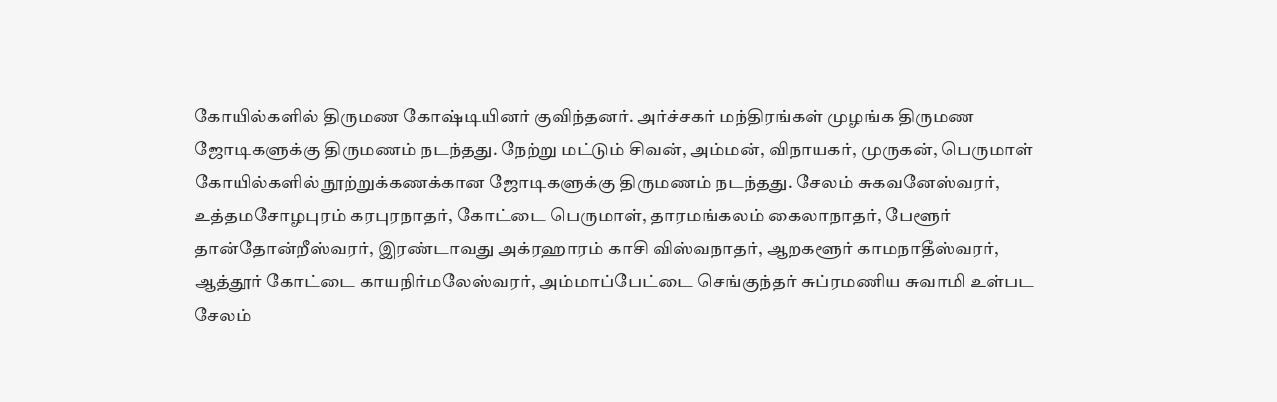கோயில்களில் திருமண கோஷ்டியினர் குவிந்தனர். அர்ச்சகர் மந்திரங்கள் முழங்க திருமண ஜோடிகளுக்கு திருமணம் நடந்தது. நேற்று மட்டும் சிவன், அம்மன், விநாயகர், முருகன், பெருமாள் கோயில்களில் நூற்றுக்கணக்கான ஜோடிகளுக்கு திருமணம் நடந்தது. சேலம் சுகவனேஸ்வரர், உத்தமசோழபுரம் கரபுரநாதர், கோட்டை பெருமாள், தாரமங்கலம் கைலாநாதர், பேளூர் தான்தோன்றீஸ்வரர், இரண்டாவது அக்ரஹாரம் காசி விஸ்வநாதர், ஆறகளூர் காமநாதீஸ்வரர், ஆத்தூர் கோட்டை காயநிர்மலேஸ்வரர், அம்மாப்பேட்டை செங்குந்தர் சுப்ரமணிய சுவாமி உள்பட சேலம்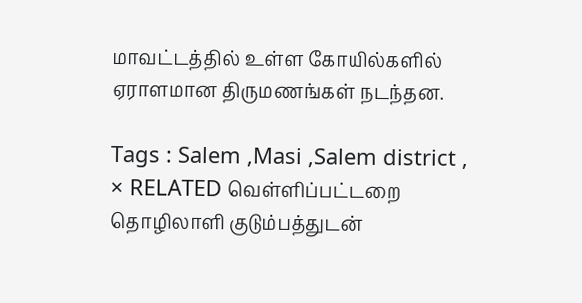மாவட்டத்தில் உள்ள கோயில்களில் ஏராளமான திருமணங்கள் நடந்தன.

Tags : Salem ,Masi ,Salem district ,
× RELATED வெள்ளிப்பட்டறை தொழிலாளி குடும்பத்துடன்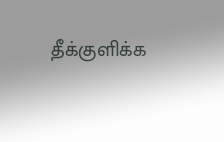தீக்குளிக்க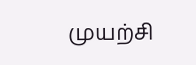முயற்சி